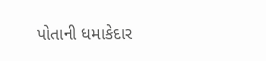પોતાની ધમાકેદાર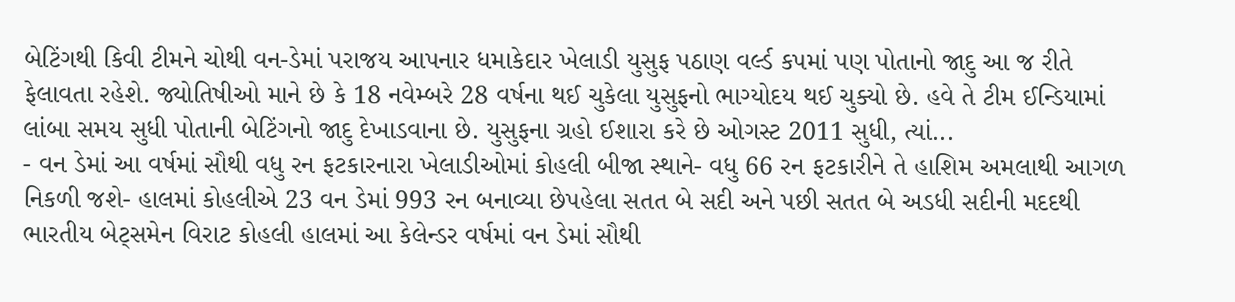બેટિંગથી કિવી ટીમને ચોથી વન-ડેમાં પરાજય આપનાર ધમાકેદાર ખેલાડી યુસુફ પઠાણ વર્લ્ડ કપમાં પણ પોતાનો જાદુ આ જ રીતે ફેલાવતા રહેશે. જ્યોતિષીઓ માને છે કે 18 નવેમ્બરે 28 વર્ષના થઈ ચુકેલા યુસુફનો ભાગ્યોદય થઈ ચુક્યો છે. હવે તે ટીમ ઈન્ડિયામાં લાંબા સમય સુધી પોતાની બેટિંગનો જાદુ દેખાડવાના છે. યુસુફના ગ્રહો ઈશારા કરે છે ઓગસ્ટ 2011 સુધી, ત્યાં...
- વન ડેમાં આ વર્ષમાં સૌથી વધુ રન ફટકારનારા ખેલાડીઓમાં કોહલી બીજા સ્થાને- વધુ 66 રન ફટકારીને તે હાશિમ અમલાથી આગળ નિકળી જશે- હાલમાં કોહલીએ 23 વન ડેમાં 993 રન બનાવ્યા છેપહેલા સતત બે સદી અને પછી સતત બે અડધી સદીની મદદથી ભારતીય બેટ્સમેન વિરાટ કોહલી હાલમાં આ કેલેન્ડર વર્ષમાં વન ડેમાં સૌથી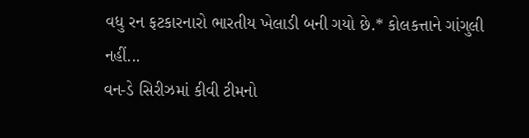વધુ રન ફટકારનારો ભારતીય ખેલાડી બની ગયો છે.* કોલકત્તાને ગાંગુલી નહીં...
વન-ડે સિરીઝમાં કીવી ટીમનો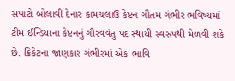સપાટો બોલાવી દેનાર કામચલાઉ કેપ્ટન ગૌતમ ગંભીર ભવિષ્યમાં ટીમ ઈન્ડિયાના કેપ્ટનનું ગૌરવવંતુ પદ સ્થાયી સ્વરુપથી મેળવી શકે છે. ક્રિકેટના જાણકાર ગંભીરમાં એક ભાવિ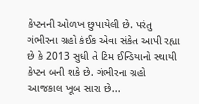કેપ્ટનની ઓળખ છુપાયેલી છે. પરંતુ ગંભીરના ગ્રહો કંઈક એવા સંકેત આપી રહ્યા છે કે 2013 સુધી તે ટિમ ઈન્ડિયાનો સ્થાયી કેપ્ટન બની શકે છે. ગંભીરના ગ્રહો આજકાલ ખૂબ સારા છે...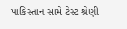પાકિસ્તાન સામે ટેસ્ટ શ્રેણી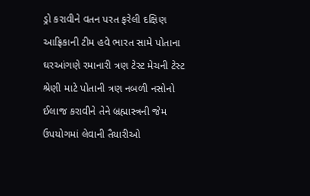ડ્રો કરાવીને વતન પરત ફરેલી દક્ષિણ આફ્રિકાની ટીમ હવે ભારત સામે પોતાના ઘરઆંગણે રમાનારી ત્રણ ટેસ્ટ મેચની ટેસ્ટ શ્રેણી માટે પોતાની ત્રણ નબળી નસોનો ઈલાજ કરાવીને તેને બ્રહ્માસ્ત્રની જેમ ઉપયોગમાં લેવાની તૈયારીઓ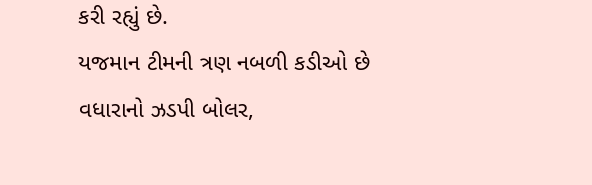કરી રહ્યું છે.
યજમાન ટીમની ત્રણ નબળી કડીઓ છે વધારાનો ઝડપી બોલર,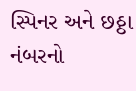સ્પિનર અને છઠ્ઠા નંબરનો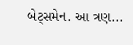બેટ્સમેન. આ ત્રણ...